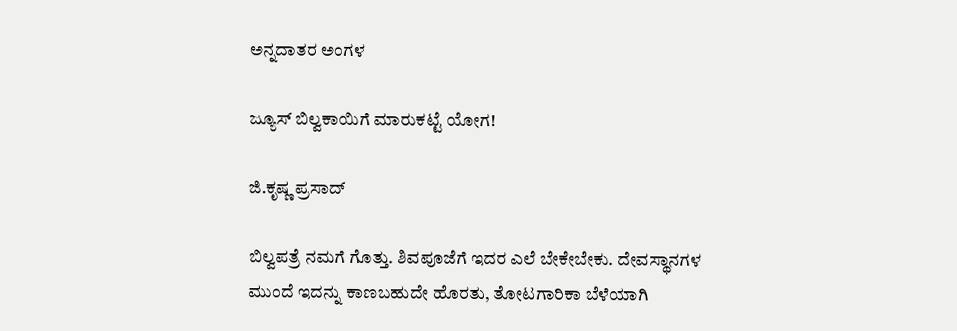ಅನ್ನದಾತರ ಅಂಗಳ

ಜ್ಯೂಸ್ ಬಿಲ್ವಕಾಯಿಗೆ ಮಾರುಕಟ್ಟೆ ಯೋಗ!

ಜಿ.ಕೃಷ್ಣ ಪ್ರಸಾದ್

ಬಿಲ್ವಪತ್ರೆ ನಮಗೆ ಗೊತ್ತು. ಶಿವಪೂಜೆಗೆ ಇದರ ಎಲೆ ಬೇಕೇಬೇಕು. ದೇವಸ್ಥಾನಗಳ ಮುಂದೆ ಇದನ್ನು ಕಾಣಬಹುದೇ ಹೊರತು, ತೋಟಗಾರಿಕಾ ಬೆಳೆಯಾಗಿ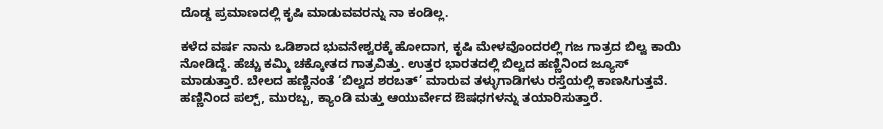ದೊಡ್ಡ ಪ್ರಮಾಣದಲ್ಲಿ ಕೃಷಿ ಮಾಡುವವರನ್ನು ನಾ ಕಂಡಿಲ್ಲ.

ಕಳೆದ ವರ್ಷ ನಾನು ಒಡಿಶಾದ ಭುವನೇಶ್ವರಕ್ಕೆ ಹೋದಾಗ, ಕೃಷಿ ಮೇಳವೊಂದರಲ್ಲಿ ಗಜ ಗಾತ್ರದ ಬಿಲ್ವ ಕಾಯಿ ನೋಡಿದ್ದೆ. ಹೆಚ್ಚು ಕಮ್ಮಿ ಚಕ್ಕೋತದ ಗಾತ್ರವಿತ್ತು. ಉತ್ತರ ಭಾರತದಲ್ಲಿ ಬಿಲ್ವದ ಹಣ್ಣಿನಿಂದ ಜ್ಯೂಸ್ ಮಾಡುತ್ತಾರೆ. ಬೇಲದ ಹಣ್ಣಿನಂತೆ ‘ಬಿಲ್ವದ ಶರಬತ್’ ಮಾರುವ ತಳ್ಳುಗಾಡಿಗಳು ರಸ್ತೆಯಲ್ಲಿ ಕಾಣಸಿಗುತ್ತವೆ. ಹಣ್ಣಿನಿಂದ ಪಲ್ಪ್, ಮುರಬ್ಬ, ಕ್ಯಾಂಡಿ ಮತ್ತು ಆಯುರ್ವೇದ ಔಷಧಗಳನ್ನು ತಯಾರಿಸುತ್ತಾರೆ.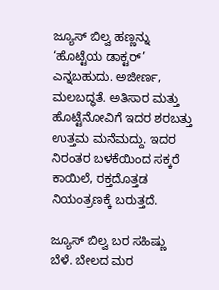ಜ್ಯೂಸ್ ಬಿಲ್ವ ಹಣ್ಣನ್ನು ‘ಹೊಟ್ಟೆಯ ಡಾಕ್ಟರ್’ ಎನ್ನಬಹುದು. ಅಜೀರ್ಣ, ಮಲಬದ್ಧತೆ. ಅತಿಸಾರ ಮತ್ತು ಹೊಟ್ಟೆನೋವಿಗೆ ಇದರ ಶರಬತ್ತು ಉತ್ತಮ ಮನೆಮದ್ದು. ಇದರ ನಿರಂತರ ಬಳಕೆಯಿಂದ ಸಕ್ಕರೆ ಕಾಯಿಲೆ, ರಕ್ತದೊತ್ತಡ ನಿಯಂತ್ರಣಕ್ಕೆ ಬರುತ್ತದೆ.

ಜ್ಯೂಸ್ ಬಿಲ್ವ ಬರ ಸಹಿಷ್ಣು ಬೆಳೆ. ಬೇಲದ ಮರ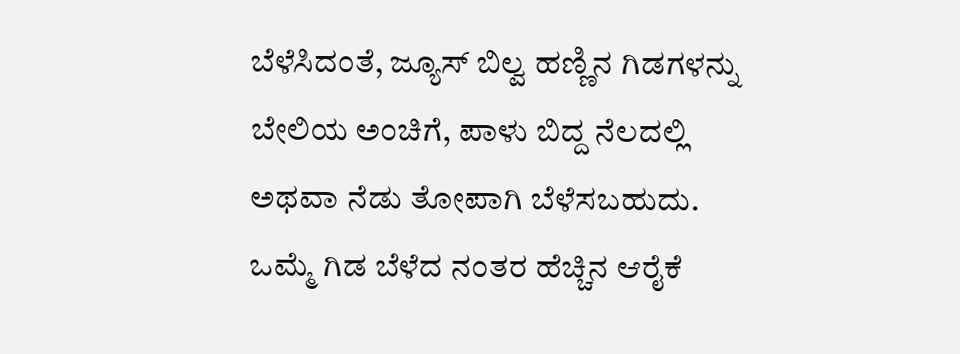ಬೆಳೆಸಿದಂತೆ, ಜ್ಯೂಸ್ ಬಿಲ್ವ ಹಣ್ಣಿನ ಗಿಡಗಳನ್ನು ಬೇಲಿಯ ಅಂಚಿಗೆ, ಪಾಳು ಬಿದ್ದ ನೆಲದಲ್ಲಿ ಅಥವಾ ನೆಡು ತೋಪಾಗಿ ಬೆಳೆಸಬಹುದು. ಒಮ್ಮೆ ಗಿಡ ಬೆಳೆದ ನಂತರ ಹೆಚ್ಚಿನ ಆರೈಕೆ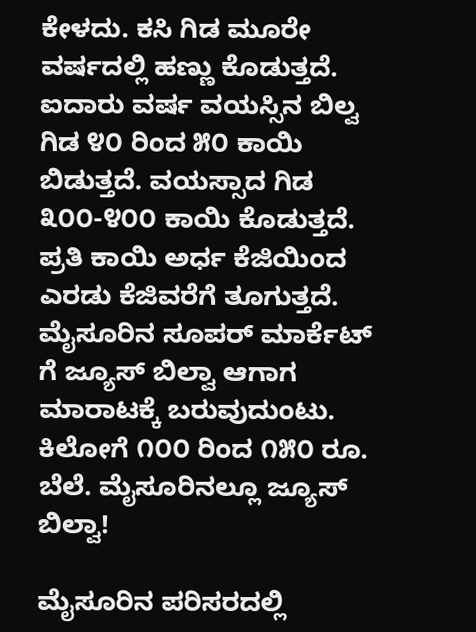ಕೇಳದು. ಕಸಿ ಗಿಡ ಮೂರೇ ವರ್ಷದಲ್ಲಿ ಹಣ್ಣು ಕೊಡುತ್ತದೆ. ಐದಾರು ವರ್ಷ ವಯಸ್ಸಿನ ಬಿಲ್ವ ಗಿಡ ೪೦ ರಿಂದ ೫೦ ಕಾಯಿ ಬಿಡುತ್ತದೆ. ವಯಸ್ಸಾದ ಗಿಡ ೩೦೦-೪೦೦ ಕಾಯಿ ಕೊಡುತ್ತದೆ. ಪ್ರತಿ ಕಾಯಿ ಅರ್ಧ ಕೆಜಿಯಿಂದ ಎರಡು ಕೆಜಿವರೆಗೆ ತೂಗುತ್ತದೆ. ಮೈಸೂರಿನ ಸೂಪರ್ ಮಾರ್ಕೆಟ್ ಗೆ ಜ್ಯೂಸ್ ಬಿಲ್ವಾ ಆಗಾಗ ಮಾರಾಟಕ್ಕೆ ಬರುವುದುಂಟು. ಕಿಲೋಗೆ ೧೦೦ ರಿಂದ ೧೫೦ ರೂ. ಬೆಲೆ. ಮೈಸೂರಿನಲ್ಲೂ ಜ್ಯೂಸ್ ಬಿಲ್ವಾ!

ಮೈಸೂರಿನ ಪರಿಸರದಲ್ಲಿ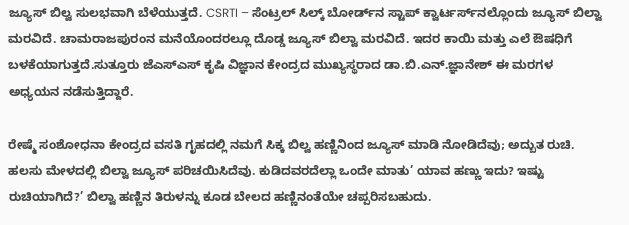ಜ್ಯೂಸ್ ಬಿಲ್ವ ಸುಲಭವಾಗಿ ಬೆಳೆಯುತ್ತದೆ. CSRTI – ಸೆಂಟ್ರಲ್ ಸಿಲ್ಕ್ ಬೋರ್ಡ್‌ನ ಸ್ಟಾಪ್ ಕ್ವಾರ್ಟರ್ಸ್‌ನಲ್ಲೊಂದು ಜ್ಯೂಸ್ ಬಿಲ್ವಾ ಮರವಿದೆ. ಚಾಮರಾಜಪುರಂನ ಮನೆಯೊಂದರಲ್ಲೂ ದೊಡ್ಡ ಜ್ಯೂಸ್ ಬಿಲ್ವಾ ಮರವಿದೆ. ಇದರ ಕಾಯಿ ಮತ್ತು ಎಲೆ ಔಷಧಿಗೆ ಬಳಕೆಯಾಗುತ್ತದೆ.ಸುತ್ತೂರು ಜೆಎಸ್‌ಎಸ್ ಕೃಷಿ ವಿಜ್ಞಾನ ಕೇಂದ್ರದ ಮುಖ್ಯಸ್ಥರಾದ ಡಾ.ಬಿ.ಎನ್.ಜ್ಞಾನೇಶ್ ಈ ಮರಗಳ ಅಧ್ಯಯನ ನಡೆಸುತ್ತಿದ್ದಾರೆ.

ರೇಷ್ಮೆ ಸಂಶೋಧನಾ ಕೇಂದ್ರದ ವಸತಿ ಗೃಹದಲ್ಲಿ ನಮಗೆ ಸಿಕ್ಕ ಬಿಲ್ವ ಹಣ್ಣಿನಿಂದ ಜ್ಯೂಸ್ ಮಾಡಿ ನೋಡಿದೆವು; ಅದ್ಬುತ ರುಚಿ. ಹಲಸು ಮೇಳದಲ್ಲಿ ಬಿಲ್ವಾ ಜ್ಯೂಸ್ ಪರಿಚಯಿಸಿದೆವು. ಕುಡಿದವರದೆಲ್ಲಾ ಒಂದೇ ಮಾತು’ ಯಾವ ಹಣ್ಣು ಇದು? ಇಷ್ಟು ರುಚಿಯಾಗಿದೆ?’ ಬಿಲ್ವಾ ಹಣ್ಣಿನ ತಿರುಳನ್ನು ಕೂಡ ಬೇಲದ ಹಣ್ಣಿನಂತೆಯೇ ಚಪ್ಪರಿಸಬಹುದು.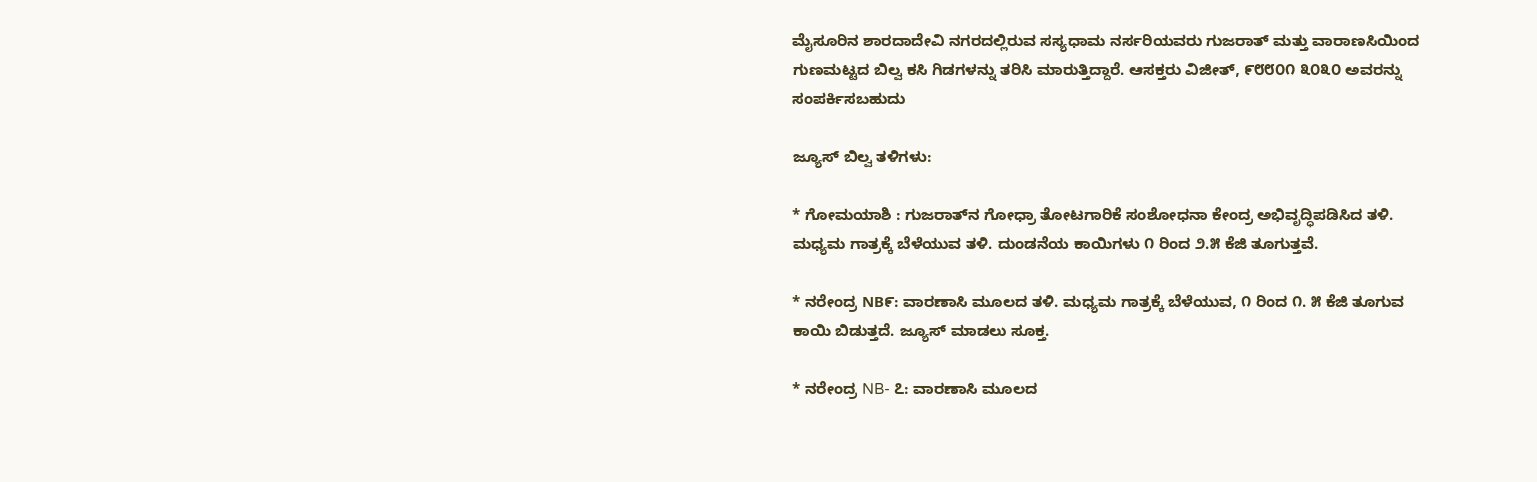ಮೈಸೂರಿನ ಶಾರದಾದೇವಿ ನಗರದಲ್ಲಿರುವ ಸಸ್ಯಧಾಮ ನರ್ಸರಿಯವರು ಗುಜರಾತ್ ಮತ್ತು ವಾರಾಣಸಿಯಿಂದ ಗುಣಮಟ್ಟದ ಬಿಲ್ವ ಕಸಿ ಗಿಡಗಳನ್ನು ತರಿಸಿ ಮಾರುತ್ತಿದ್ದಾರೆ. ಆಸಕ್ತರು ವಿಜೀತ್, ೯೮೮೦೧ ೩೦೩೦ ಅವರನ್ನು ಸಂಪರ್ಕಿಸಬಹುದು

ಜ್ಯೂಸ್ ಬಿಲ್ವ ತಳಿಗಳು:

* ಗೋಮಯಾಶಿ : ಗುಜರಾತ್‌ನ ಗೋಧ್ರಾ ತೋಟಗಾರಿಕೆ ಸಂಶೋಧನಾ ಕೇಂದ್ರ ಅಭಿವೃದ್ಧಿಪಡಿಸಿದ ತಳಿ. ಮಧ್ಯಮ ಗಾತ್ರಕ್ಕೆ ಬೆಳೆಯುವ ತಳಿ. ದುಂಡನೆಯ ಕಾಯಿಗಳು ೧ ರಿಂದ ೨.೫ ಕೆಜಿ ತೂಗುತ್ತವೆ.

* ನರೇಂದ್ರ NB೯: ವಾರಣಾಸಿ ಮೂಲದ ತಳಿ. ಮಧ್ಯಮ ಗಾತ್ರಕ್ಕೆ ಬೆಳೆಯುವ, ೧ ರಿಂದ ೧. ೫ ಕೆಜಿ ತೂಗುವ ಕಾಯಿ ಬಿಡುತ್ತದೆ. ಜ್ಯೂಸ್ ಮಾಡಲು ಸೂಕ್ತ.

* ನರೇಂದ್ರ NB- ೭: ವಾರಣಾಸಿ ಮೂಲದ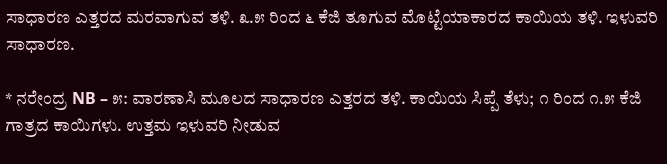ಸಾಧಾರಣ ಎತ್ತರದ ಮರವಾಗುವ ತಳಿ. ೩.೫ ರಿಂದ ೬ ಕೆಜಿ ತೂಗುವ ಮೊಟ್ಟೆಯಾಕಾರದ ಕಾಯಿಯ ತಳಿ. ಇಳುವರಿ ಸಾಧಾರಣ.

* ನರೇಂದ್ರ NB – ೫: ವಾರಣಾಸಿ ಮೂಲದ ಸಾಧಾರಣ ಎತ್ತರದ ತಳಿ. ಕಾಯಿಯ ಸಿಪ್ಪೆ ತೆಳು; ೧ ರಿಂದ ೧.೫ ಕೆಜಿ ಗಾತ್ರದ ಕಾಯಿಗಳು. ಉತ್ತಮ ಇಳುವರಿ ನೀಡುವ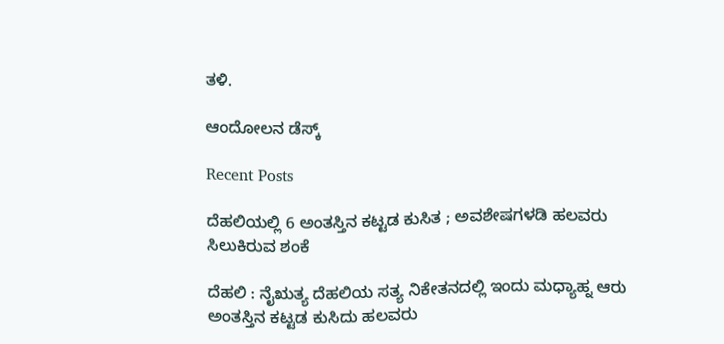ತಳಿ.

ಆಂದೋಲನ ಡೆಸ್ಕ್

Recent Posts

ದೆಹಲಿಯಲ್ಲಿ 6 ಅಂತಸ್ತಿನ ಕಟ್ಟಡ ಕುಸಿತ ; ಅವಶೇಷಗಳಡಿ ಹಲವರು ಸಿಲುಕಿರುವ ಶಂಕೆ

ದೆಹಲಿ : ನೈಋತ್ಯ ದೆಹಲಿಯ ಸತ್ಯ ನಿಕೇತನದಲ್ಲಿ ಇಂದು ಮಧ್ಯಾಹ್ನ ಆರು ಅಂತಸ್ತಿನ ಕಟ್ಟಡ ಕುಸಿದು ಹಲವರು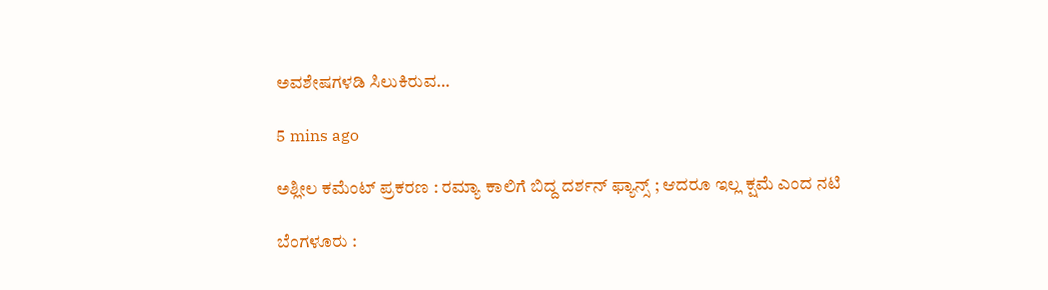ಅವಶೇಷಗಳಡಿ ಸಿಲುಕಿರುವ…

5 mins ago

ಅಶ್ಲೀಲ ಕಮೆಂಟ್‌ ಪ್ರಕರಣ : ರಮ್ಯಾ ಕಾಲಿಗೆ ಬಿದ್ದ ದರ್ಶನ್ ಫ್ಯಾನ್ಸ್ ; ಆದರೂ ಇಲ್ಲ ಕ್ಷಮೆ ಎಂದ ನಟಿ

ಬೆಂಗಳೂರು :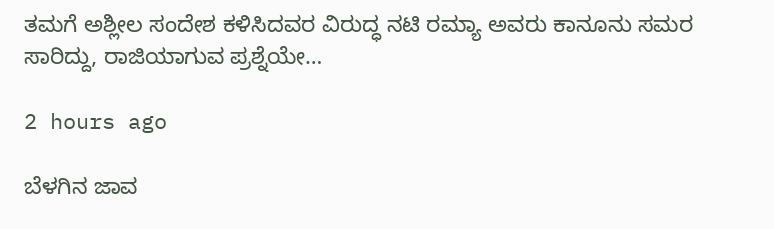ತಮಗೆ ಅಶ್ಲೀಲ ಸಂದೇಶ ಕಳಿಸಿದವರ ವಿರುದ್ಧ ನಟಿ ರಮ್ಯಾ ಅವರು ಕಾನೂನು ಸಮರ ಸಾರಿದ್ದು, ರಾಜಿಯಾಗುವ ಪ್ರಶ್ನೆಯೇ…

2 hours ago

ಬೆಳಗಿನ ಜಾವ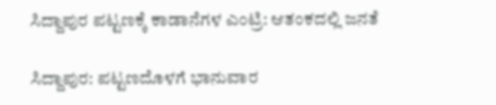ಸಿದ್ದಾಪುರ ಪಟ್ಟಣಕ್ಕೆ ಕಾಡಾನೆಗಳ ಎಂಟ್ರಿ: ಆತಂಕದಲ್ಲಿ ಜನತೆ

ಸಿದ್ದಾಪುರ: ಪಟ್ಟಣದೊಳಗೆ ಭಾನುವಾರ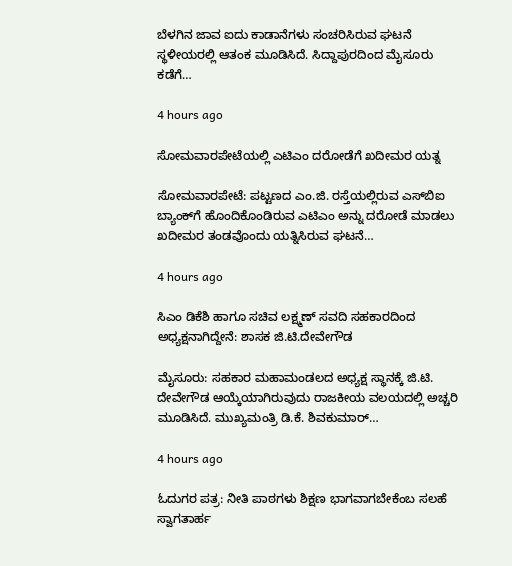ಬೆಳಗಿನ ಜಾವ ಐದು ಕಾಡಾನೆಗಳು ಸಂಚರಿಸಿರುವ ಘಟನೆ ಸ್ಥಳೀಯರಲ್ಲಿ ಆತಂಕ ಮೂಡಿಸಿದೆ. ಸಿದ್ದಾಪುರದಿಂದ ಮೈಸೂರು ಕಡೆಗೆ…

4 hours ago

ಸೋಮವಾರಪೇಟೆಯಲ್ಲಿ ಎಟಿಎಂ ದರೋಡೆಗೆ ಖದೀಮರ ಯತ್ನ

ಸೋಮವಾರಪೇಟೆ: ಪಟ್ಟಣದ ಎಂ.ಜಿ. ರಸ್ತೆಯಲ್ಲಿರುವ ಎಸ್‌ಬಿಐ ಬ್ಯಾಂಕ್‌ಗೆ ಹೊಂದಿಕೊಂಡಿರುವ ಎಟಿಎಂ ಅನ್ನು ದರೋಡೆ ಮಾಡಲು ಖದೀಮರ ತಂಡವೊಂದು ಯತ್ನಿಸಿರುವ ಘಟನೆ…

4 hours ago

ಸಿಎಂ ಡಿಕೆಶಿ ಹಾಗೂ ಸಚಿವ ಲಕ್ಷ್ಮಣ್ ಸವದಿ ಸಹಕಾರದಿಂದ ಅಧ್ಯಕ್ಷನಾಗಿದ್ದೇನೆ: ಶಾಸಕ ಜಿ.ಟಿ.ದೇವೇಗೌಡ

ಮೈಸೂರು: ಸಹಕಾರ ಮಹಾಮಂಡಲದ ಅಧ್ಯಕ್ಷ ಸ್ಥಾನಕ್ಕೆ ಜಿ.ಟಿ. ದೇವೇಗೌಡ ಆಯ್ಕೆಯಾಗಿರುವುದು ರಾಜಕೀಯ ವಲಯದಲ್ಲಿ ಅಚ್ಚರಿ ಮೂಡಿಸಿದೆ. ಮುಖ್ಯಮಂತ್ರಿ ಡಿ.ಕೆ. ಶಿವಕುಮಾರ್…

4 hours ago

ಓದುಗರ ಪತ್ರ: ನೀತಿ ಪಾಠಗಳು ಶಿಕ್ಷಣ ಭಾಗವಾಗಬೇಕೆಂಬ ಸಲಹೆ ಸ್ವಾಗತಾರ್ಹ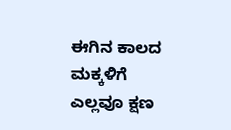ಈಗಿನ ಕಾಲದ ಮಕ್ಕಳಿಗೆ ಎಲ್ಲವೂ ಕ್ಷಣ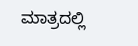ಮಾತ್ರದಲ್ಲಿ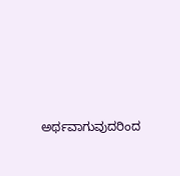ಅರ್ಥವಾಗುವುದರಿಂದ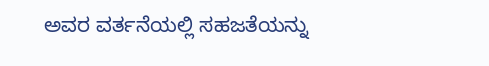ಅವರ ವರ್ತನೆಯಲ್ಲಿ ಸಹಜತೆಯನ್ನು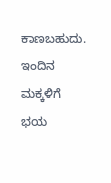ಕಾಣಬಹುದು. ಇಂದಿನ ಮಕ್ಕಳಿಗೆ ಭಯ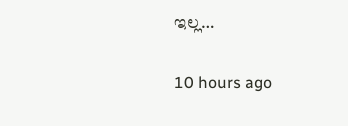ಇಲ್ಲ…

10 hours ago